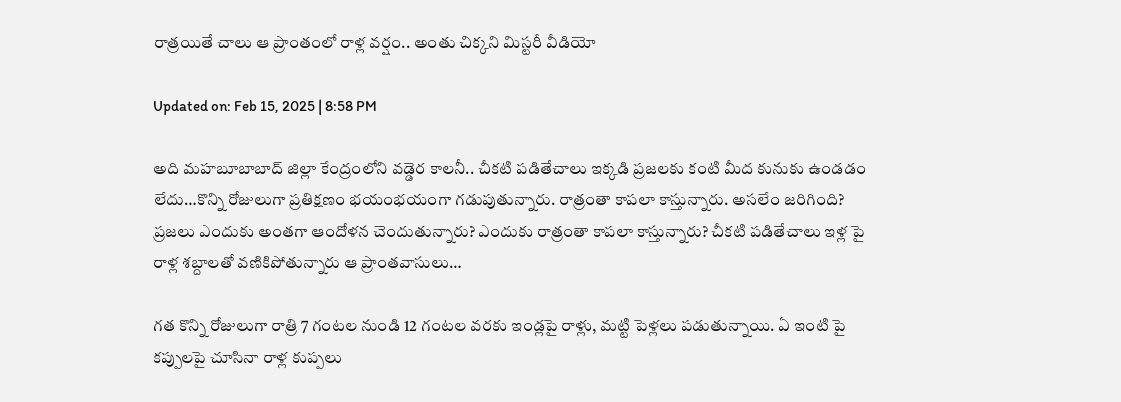రాత్రయితే చాలు ఆ ప్రాంతంలో రాళ్ల వర్షం.. అంతు చిక్కని మిస్టరీ వీడియో

Updated on: Feb 15, 2025 | 8:58 PM

అది మహబూబాబాద్ జిల్లా కేంద్రంలోని వడ్డెర కాలనీ.. చీకటి పడితేచాలు ఇక్కడి ప్రజలకు కంటి మీద కునుకు ఉండడం లేదు…కొన్ని రోజులుగా ప్రతిక్షణం భయంభయంగా గడుపుతున్నారు. రాత్రంతా కాపలా కాస్తున్నారు. అసలేం జరిగింది? ప్రజలు ఎందుకు అంతగా ఆందోళన చెందుతున్నారు? ఎందుకు రాత్రంతా కాపలా కాస్తున్నారు? చీకటి పడితేచాలు ఇళ్ల పై రాళ్ల శబ్దాలతో వణికిపోతున్నారు ఆ ప్రాంతవాసులు…

గత కొన్ని రోజులుగా రాత్రి 7 గంటల నుండి 12 గంటల వరకు ఇండ్లపై రాళ్లు, మట్టి పెళ్లలు పడుతున్నాయి. ఏ ఇంటి పై కప్పులపై చూసినా రాళ్ల కుప్పలు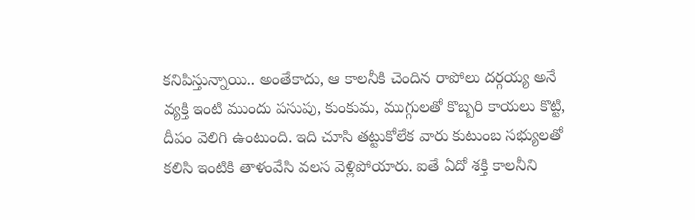కనిపిస్తున్నాయి.. అంతేకాదు, ఆ కాలనీకి చెందిన రాపోలు దర్గయ్య అనే వ్యక్తి ఇంటి ముందు పసుపు, కుంకుమ, ముగ్గులతో కొబ్బరి కాయలు కొట్టి, దీపం వెలిగి ఉంటుంది. ఇది చూసి తట్టుకోలేక వారు కుటుంబ సభ్యులతో కలిసి ఇంటికి తాళంవేసి వలస వెళ్లిపోయారు. ఐతే ఏదో శక్తి కాలనీని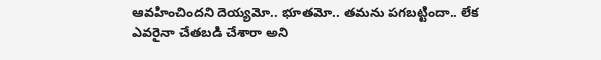ఆవహించిందని దెయ్యమో.. భూతమో.. తమను పగబట్టిందా.. లేక ఎవరైనా చేతబడి చేశారా అని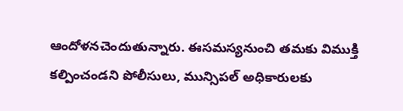ఆందోళనచెందుతున్నారు. ఈసమస్యనుంచి తమకు విముక్తి కల్పించండని పోలీసులు, మున్సిపల్ అధికారులకు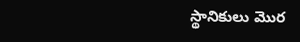స్థానికులు మొర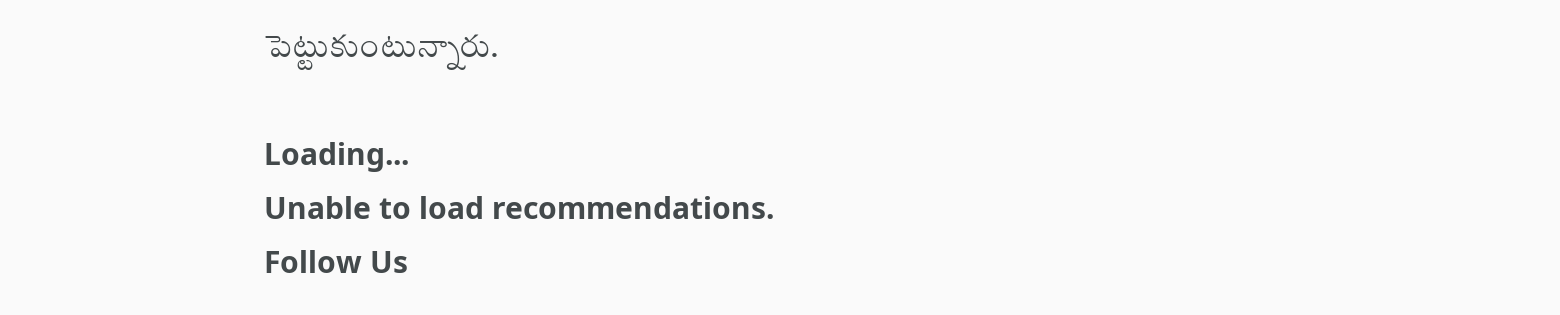పెట్టుకుంటున్నారు.

Loading...
Unable to load recommendations.
Follow Us